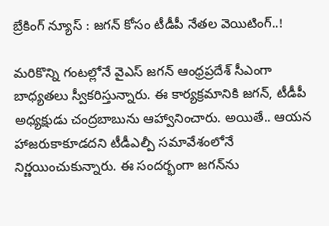బ్రేకింగ్ న్యూస్ : జగన్ కోసం టీడీపీ నేతల వెయిటింగ్..!

మరికొన్ని గంటల్లోనే వైఎస్ జగన్ ఆంధ్రప్రదేశ్ సీఎంగా బాధ్యతలు స్వీకరిస్తున్నారు. ఈ కార్యక్రమానికి జగన్, టీడీపీ అధ్యక్షుడు చంద్రబాబును ఆహ్వానించారు. అయితే.. ఆయన హాజరుకాకూడదని టీడీఎల్పీ సమావేశంలోనే నిర్ణయించుకున్నారు. ఈ సందర్భంగా జగన్‌ను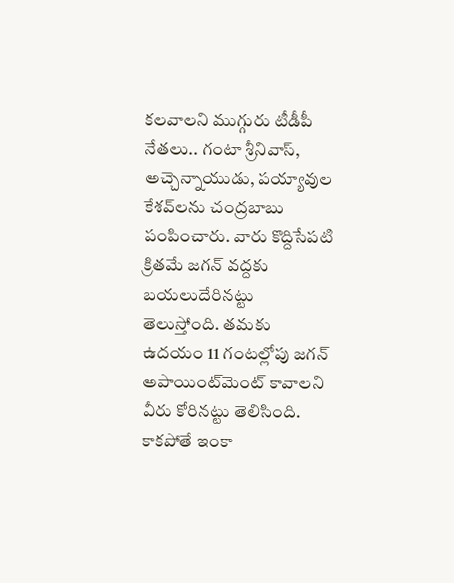కలవాలని ముగ్గురు టీడీపీ నేతలు.. గంటా శ్రీనివాస్, అచ్చెన్నాయుడు, పయ్యావుల కేశవ్‌లను చంద్రబాబు పంపించారు. వారు కొద్దిసేపటి క్రితమే జగన్ వద్దకు బయలుదేరినట్టు తెలుస్తోంది. తమకు ఉదయం 11 గంటల్లోపు జగన్ అపాయింట్‌మెంట్ కావాలని వీరు కోరినట్టు తెలిసింది. కాకపోతే ఇంకా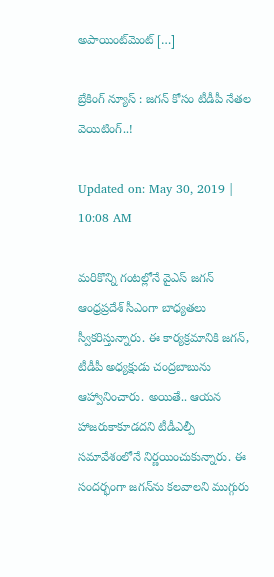అపాయింట్‌మెంట్ […]

బ్రేకింగ్ న్యూస్ : జగన్ కోసం టీడీపీ నేతల వెయిటింగ్..!

Updated on: May 30, 2019 | 10:08 AM

మరికొన్ని గంటల్లోనే వైఎస్ జగన్ ఆంధ్రప్రదేశ్ సీఎంగా బాధ్యతలు స్వీకరిస్తున్నారు. ఈ కార్యక్రమానికి జగన్, టీడీపీ అధ్యక్షుడు చంద్రబాబును ఆహ్వానించారు. అయితే.. ఆయన హాజరుకాకూడదని టీడీఎల్పీ సమావేశంలోనే నిర్ణయించుకున్నారు. ఈ సందర్భంగా జగన్‌ను కలవాలని ముగ్గురు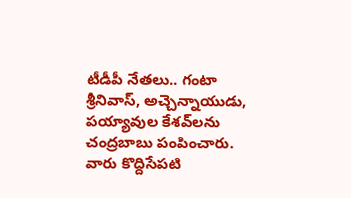టీడీపీ నేతలు.. గంటా శ్రీనివాస్, అచ్చెన్నాయుడు, పయ్యావుల కేశవ్‌లను చంద్రబాబు పంపించారు. వారు కొద్దిసేపటి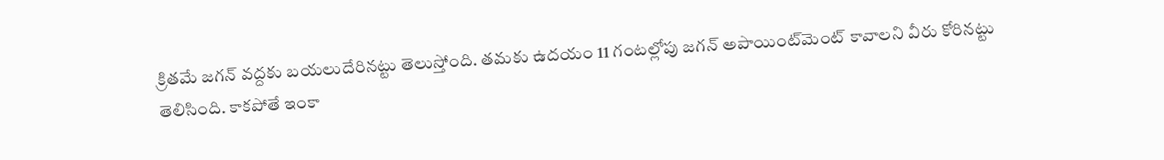క్రితమే జగన్ వద్దకు బయలుదేరినట్టు తెలుస్తోంది. తమకు ఉదయం 11 గంటల్లోపు జగన్ అపాయింట్‌మెంట్ కావాలని వీరు కోరినట్టు తెలిసింది. కాకపోతే ఇంకా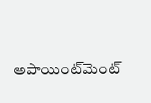అపాయింట్‌మెంట్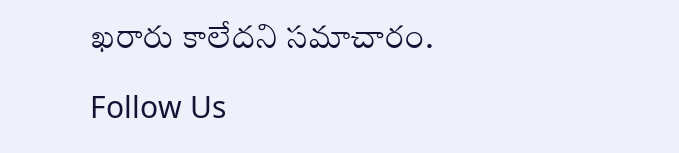ఖరారు కాలేదని సమాచారం.

Follow Us